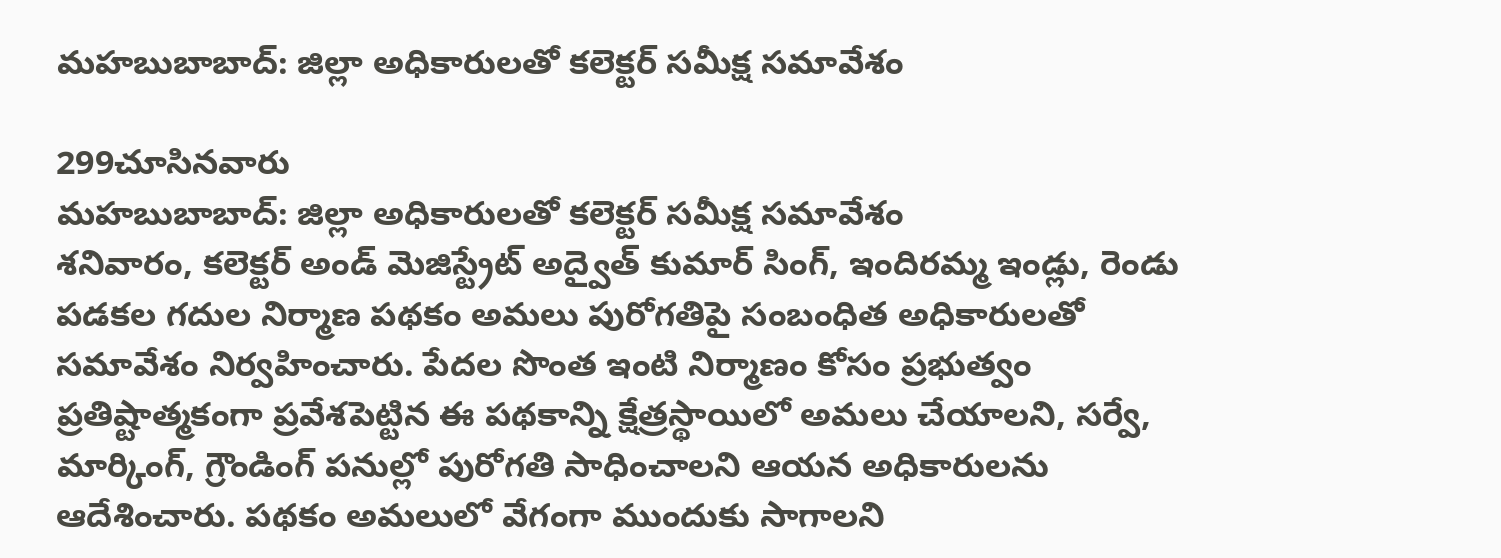మహబుబాబాద్: జిల్లా అధికారులతో కలెక్టర్ సమీక్ష సమావేశం

299చూసినవారు
మహబుబాబాద్: జిల్లా అధికారులతో కలెక్టర్ సమీక్ష సమావేశం
శనివారం, కలెక్టర్ అండ్ మెజిస్ట్రేట్ అద్వైత్ కుమార్ సింగ్, ఇందిరమ్మ ఇండ్లు, రెండు పడకల గదుల నిర్మాణ పథకం అమలు పురోగతిపై సంబంధిత అధికారులతో సమావేశం నిర్వహించారు. పేదల సొంత ఇంటి నిర్మాణం కోసం ప్రభుత్వం ప్రతిష్టాత్మకంగా ప్రవేశపెట్టిన ఈ పథకాన్ని క్షేత్రస్థాయిలో అమలు చేయాలని, సర్వే, మార్కింగ్, గ్రౌండింగ్ పనుల్లో పురోగతి సాధించాలని ఆయన అధికారులను ఆదేశించారు. పథకం అమలులో వేగంగా ముందుకు సాగాలని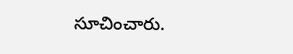సూచించారు.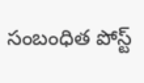సంబంధిత పోస్ట్